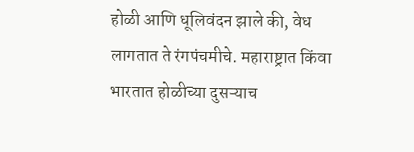होळी आणि धूलिवंदन झाले की, वेध लागतात ते रंगपंचमीचे. महाराष्ट्रात किंवा भारतात होळीच्या दुसऱ्याच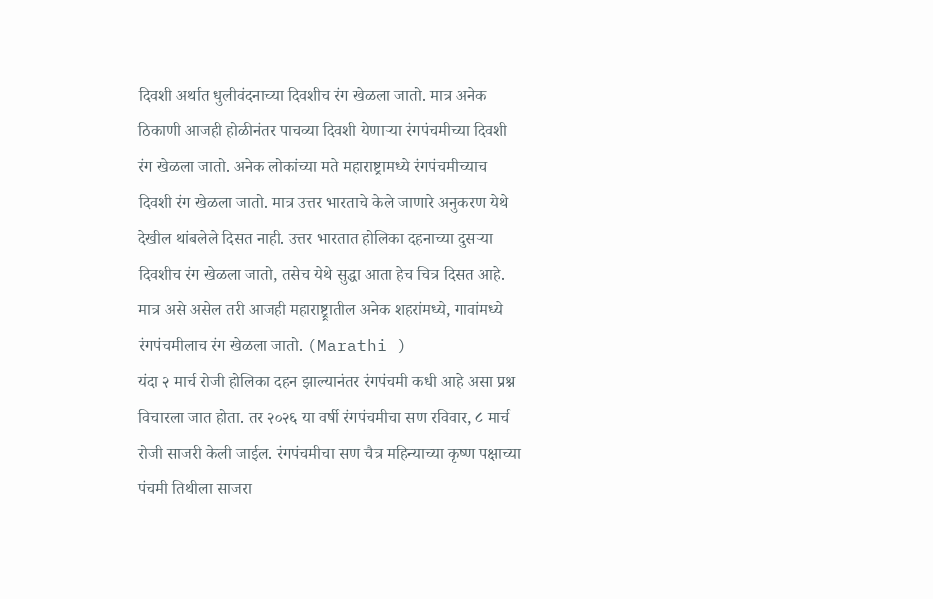दिवशी अर्थात धुलीवंदनाच्या दिवशीच रंग खेळला जातो. मात्र अनेक ठिकाणी आजही होळीनंतर पाचव्या दिवशी येणाऱ्या रंगपंचमीच्या दिवशी रंग खेळला जातो. अनेक लोकांच्या मते महाराष्ट्रामध्ये रंगपंचमीच्याच दिवशी रंग खेळला जातो. मात्र उत्तर भारताचे केले जाणारे अनुकरण येथे देखील थांबलेले दिसत नाही. उत्तर भारतात होलिका दहनाच्या दुसऱ्या दिवशीच रंग खेळला जातो, तसेच येथे सुद्धा आता हेच चित्र दिसत आहे. मात्र असे असेल तरी आजही महाराष्ट्र्रातील अनेक शहरांमध्ये, गावांमध्ये रंगपंचमीलाच रंग खेळला जातो. (Marathi )
यंदा २ मार्च रोजी होलिका दहन झाल्यानंतर रंगपंचमी कधी आहे असा प्रश्न विचारला जात होता. तर २०२६ या वर्षी रंगपंचमीचा सण रविवार, ८ मार्च रोजी साजरी केली जाईल. रंगपंचमीचा सण चैत्र महिन्याच्या कृष्ण पक्षाच्या पंचमी तिथीला साजरा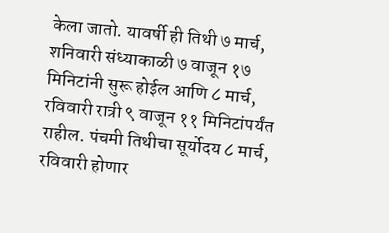केला जातो. यावर्षी ही तिथी ७ मार्च, शनिवारी संध्याकाळी ७ वाजून १७ मिनिटांनी सुरू होईल आणि ८ मार्च, रविवारी रात्री ९ वाजून ११ मिनिटांपर्यंत राहील. पंचमी तिथीचा सूर्योदय ८ मार्च, रविवारी होणार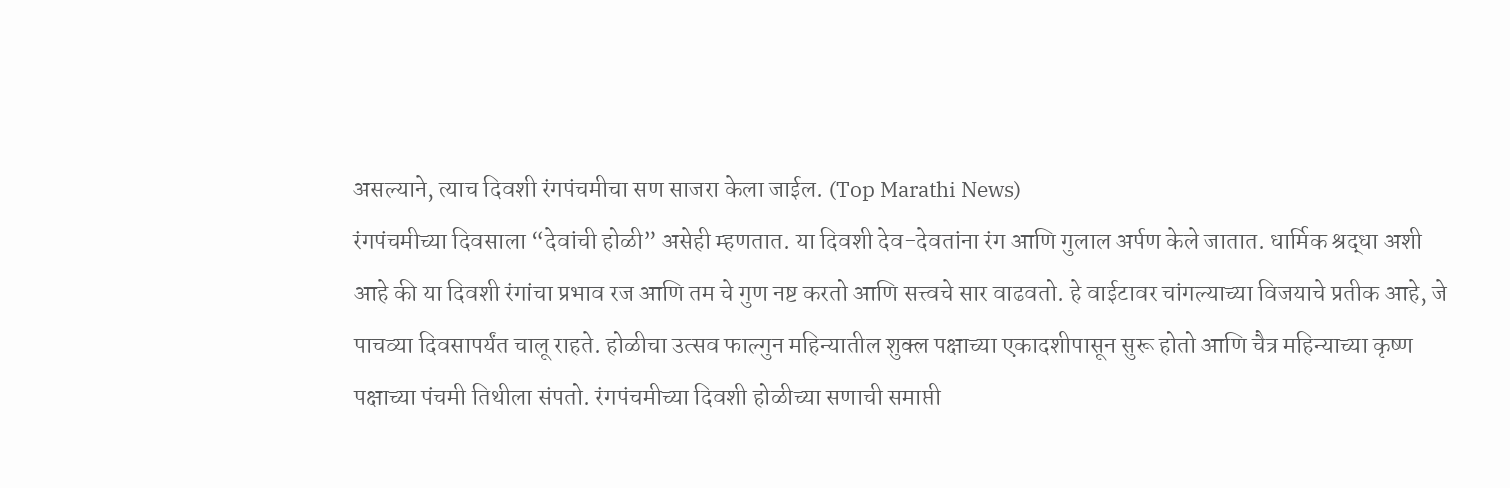असल्याने, त्याच दिवशी रंगपंचमीचा सण साजरा केला जाईल. (Top Marathi News)
रंगपंचमीच्या दिवसाला “देवांची होळी” असेही म्हणतात. या दिवशी देव-देवतांना रंग आणि गुलाल अर्पण केले जातात. धार्मिक श्रद्धा अशी आहे की या दिवशी रंगांचा प्रभाव रज आणि तम चे गुण नष्ट करतो आणि सत्त्वचे सार वाढवतो. हे वाईटावर चांगल्याच्या विजयाचे प्रतीक आहे, जे पाचव्या दिवसापर्यंत चालू राहते. होळीचा उत्सव फाल्गुन महिन्यातील शुक्ल पक्षाच्या एकादशीपासून सुरू होतो आणि चैत्र महिन्याच्या कृष्ण पक्षाच्या पंचमी तिथीला संपतो. रंगपंचमीच्या दिवशी होळीच्या सणाची समाप्ती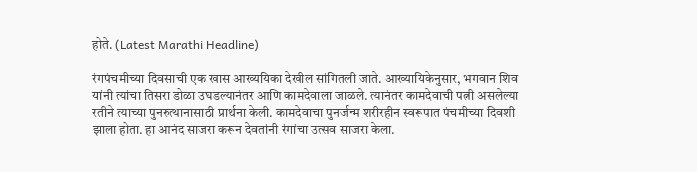होते. (Latest Marathi Headline)

रंगपंचमीच्या दिवसाची एक खास आख्ययिका देखील सांगितली जाते. आख्यायिकेनुसार, भगवान शिव यांनी त्यांचा तिसरा डोळा उघडल्यानंतर आणि कामदेवाला जाळले. त्यानंतर कामदेवाची पत्नी असलेल्या रतीने त्याच्या पुनरुत्थानासाठी प्रार्थना केली. कामदेवाचा पुनर्जन्म शरीरहीन स्वरूपात पंचमीच्या दिवशी झाला होता. हा आनंद साजरा करून देवतांनी रंगांचा उत्सव साजरा केला.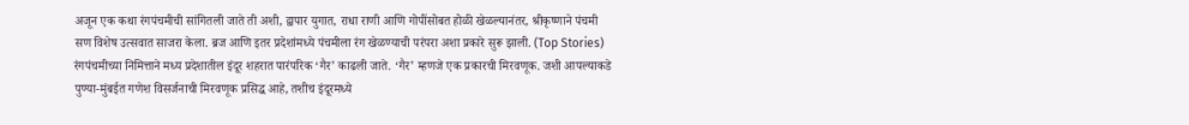अजून एक कथा रंगपंचमीची सांगितली जाते ती अशी, द्वापार युगात, राधा राणी आणि गोपींसोबत होळी खेळल्यानंतर, श्रीकृष्णाने पंचमी सण विशेष उत्सवात साजरा केला. ब्रज आणि इतर प्रदेशांमध्ये पंचमीला रंग खेळण्याची परंपरा अशा प्रकारे सुरू झाली. (Top Stories)
रंगपंचमीच्या निमित्ताने मध्य प्रदेशातील इंदूर शहरात पारंपरिक ‘गैर’ काढली जाते. ‘गैर’ म्हणजे एक प्रकारची मिरवणूक. जशी आपल्याकडे पुण्या-मुंबईत गणेश विसर्जनाची मिरवणूक प्रसिद्ध आहे, तशीच इंदूरमध्ये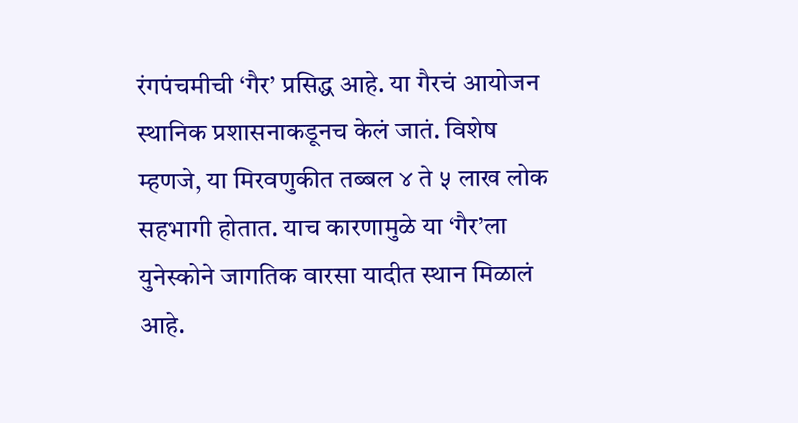रंगपंचमीची ‘गैर’ प्रसिद्ध आहे. या गैरचं आयोजन स्थानिक प्रशासनाकडूनच केलं जातं. विशेष म्हणजे, या मिरवणुकीत तब्बल ४ ते ५ लाख लोक सहभागी होतात. याच कारणामुळे या ‘गैर’ला युनेस्कोने जागतिक वारसा यादीत स्थान मिळालं आहे.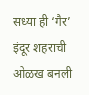सध्या ही ‘गैर’ इंदूर शहराची ओळख बनली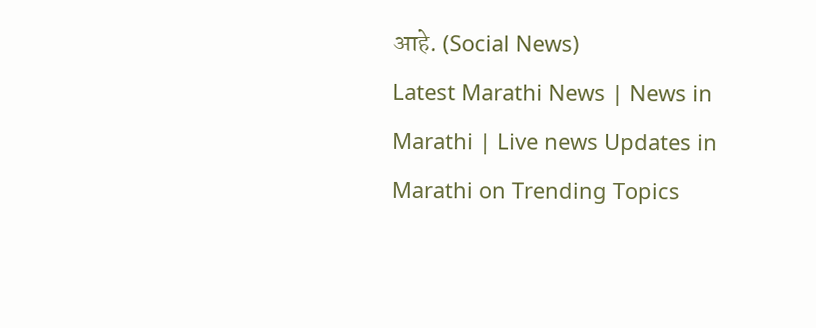आहे. (Social News)
Latest Marathi News | News in Marathi | Live news Updates in Marathi on Trending Topics